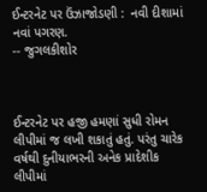ઈન્ટરનેટ પર ઉંઝાજોડણી :  નવી દીશામાં નવાં પગરણ.                                                 -- જુગલકીશોર



ઈન્ટરનેટ પર હજી હમણાં સુધી રોમન લીપીમાં જ લખી શકાતું હતું. પરંતુ ચારેક વર્ષથી દુનીયાભરની અનેક પ્રાદેશીક લીપીમાં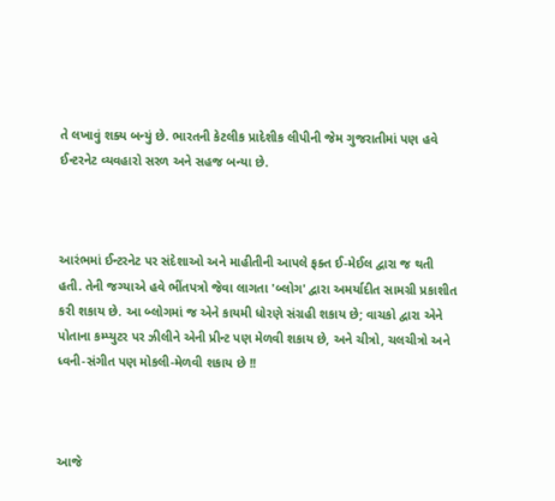તે લખાવું શક્ય બન્યું છે. ભારતની કેટલીક પ્રાદેશીક લીપીની જેમ ગુજરાતીમાં પણ હવે ઈન્ટરનેટ વ્યવહારો સરળ અને સહજ બન્યા છે.



આરંભમાં ઈન્ટરનેટ પર સંદેશાઓ અને માહીતીની આપલે ફક્ત ઈ-મેઈલ દ્વારા જ થતી હતી. તેની જગ્યાએ હવે ભીંતપત્રો જેવા લાગતા 'બ્લોગ' દ્વારા અમર્યાદીત સામગ્રી પ્રકાશીત કરી શકાય છે. આ બ્લોગમાં જ એને કાયમી ધોરણે સંગ્રહી શકાય છે; વાચકો દ્વારા એને પોતાના કમ્પ્યુટર પર ઝીલીને એની પ્રીન્ટ પણ મેળવી શકાય છે, અને ચીત્રો, ચલચીત્રો અને  ધ્વની-સંગીત પણ મોકલી-મેળવી શકાય છે !!



આજે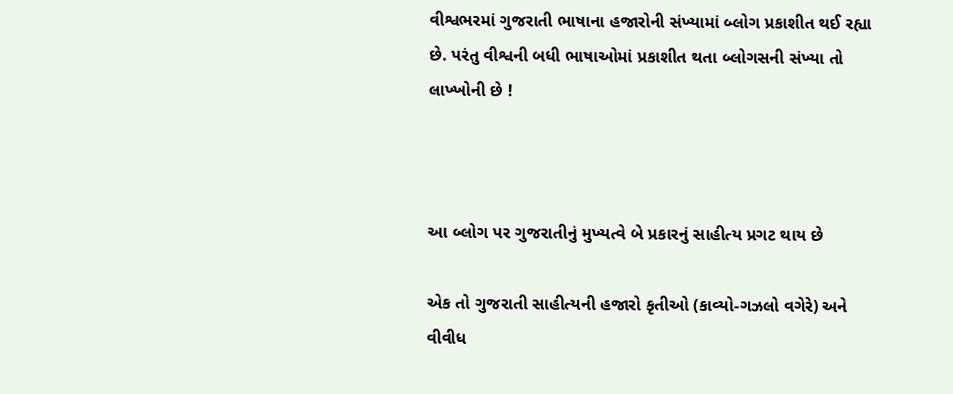વીશ્વભરમાં ગુજરાતી ભાષાના હજારોની સંખ્યામાં બ્લોગ પ્રકાશીત થઈ રહ્યા છે. પરંતુ વીશ્વની બધી ભાષાઓમાં પ્રકાશીત થતા બ્લોગસની સંખ્યા તો લાખ્ખોની છે !



આ બ્લોગ પર ગુજરાતીનું મુખ્યત્વે બે પ્રકારનું સાહીત્ય પ્રગટ થાય છે

એક તો ગુજરાતી સાહીત્યની હજારો કૃતીઓ (કાવ્યો-ગઝલો વગેરે) અને વીવીધ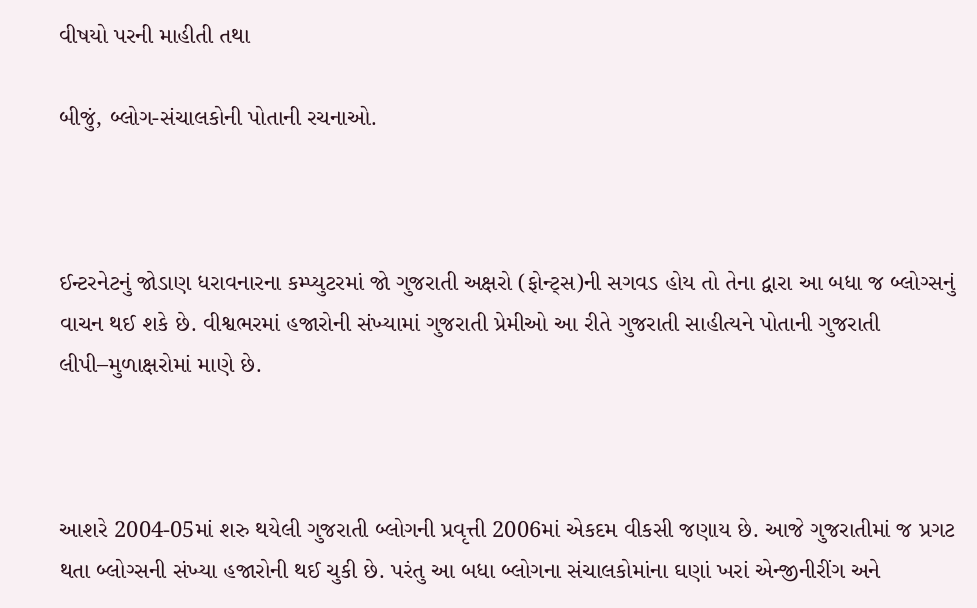વીષયો પરની માહીતી તથા

બીજું, બ્લોગ-સંચાલકોની પોતાની રચનાઓ.



ઈન્ટરનેટનું જોડાણ ધરાવનારના કમ્પ્યુટરમાં જો ગુજરાતી અક્ષરો (ફોન્ટ્સ)ની સગવડ હોય તો તેના દ્વારા આ બધા જ બ્લોગ્સનું વાચન થઈ શકે છે. વીશ્વભરમાં હજારોની સંખ્યામાં ગુજરાતી પ્રેમીઓ આ રીતે ગુજરાતી સાહીત્યને પોતાની ગુજરાતી લીપી–મુળાક્ષરોમાં માણે છે.



આશરે 2004-05માં શરુ થયેલી ગુજરાતી બ્લોગની પ્રવૃત્તી 2006માં એકદમ વીકસી જણાય છે. આજે ગુજરાતીમાં જ પ્રગટ થતા બ્લોગ્સની સંખ્યા હજારોની થઈ ચુકી છે. પરંતુ આ બધા બ્લોગના સંચાલકોમાંના ઘણાં ખરાં એન્જીનીરીંગ અને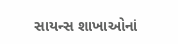સાયન્સ શાખાઓનાં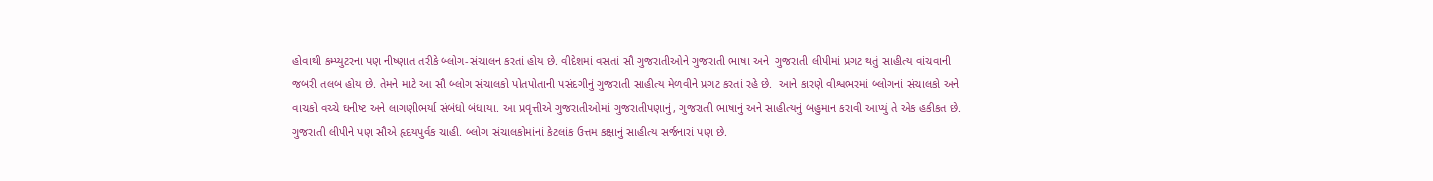હોવાથી કમ્પ્યુટરના પણ નીષ્ણાત તરીકે બ્લોગ-સંચાલન કરતાં હોય છે. વીદેશમાં વસતાં સૌ ગુજરાતીઓને ગુજરાતી ભાષા અને  ગુજરાતી લીપીમાં પ્રગટ થતું સાહીત્ય વાંચવાની જબરી તલબ હોય છે. તેમને માટે આ સૌ બ્લોગ સંચાલકો પોતપોતાની પસંદગીનું ગુજરાતી સાહીત્ય મેળવીને પ્રગટ કરતાં રહે છે.  આને કારણે વીશ્વભરમાં બ્લોગનાં સંચાલકો અને વાચકો વચ્ચે ઘનીષ્ટ અને લાગણીભર્યા સંબંધો બંધાયા. આ પ્રવૃત્તીએ ગુજરાતીઓમાં ગુજરાતીપણાનું, ગુજરાતી ભાષાનું અને સાહીત્યનું બહુમાન કરાવી આપ્યું તે એક હકીકત છે. ગુજરાતી લીપીને પણ સૌએ હૃદયપુર્વક ચાહી. બ્લોગ સંચાલકોમાંનાં કેટલાંક ઉત્તમ કક્ષાનું સાહીત્ય સર્જનારાં પણ છે.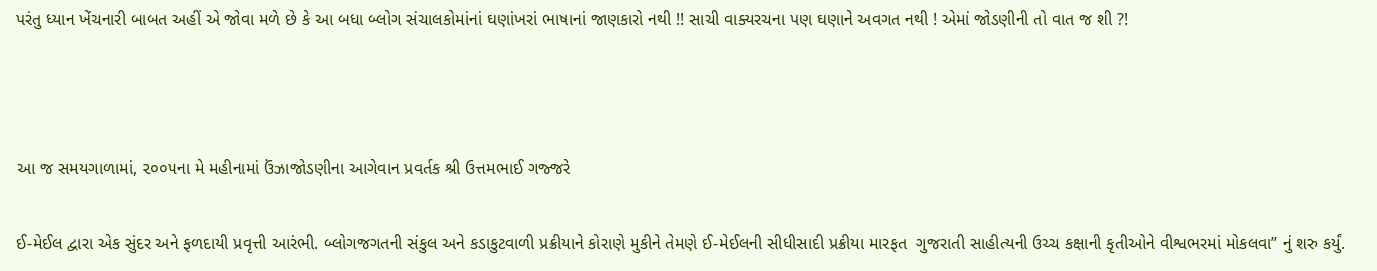પરંતુ ધ્યાન ખેંચનારી બાબત અહીં એ જોવા મળે છે કે આ બધા બ્લોગ સંચાલકોમાંનાં ઘણાંખરાં ભાષાનાં જાણકારો નથી !! સાચી વાક્યરચના પણ ઘણાને અવગત નથી ! એમાં જોડણીની તો વાત જ શી ?!



આ જ સમયગાળામાં, ૨૦૦૫ના મે મહીનામાં ઉંઝાજોડણીના આગેવાન પ્રવર્તક શ્રી ઉત્તમભાઈ ગજ્જરે

ઈ-મેઈલ દ્વારા એક સુંદર અને ફળદાયી પ્રવૃત્તી આરંભી. બ્લોગજગતની સંકુલ અને કડાકુટવાળી પ્રક્રીયાને કોરાણે મુકીને તેમણે ઈ-મેઈલની સીધીસાદી પ્રક્રીયા મારફત  ગુજરાતી સાહીત્યની ઉચ્ચ કક્ષાની કૃતીઓને વીશ્વભરમાં મોકલવા” નું શરુ કર્યું.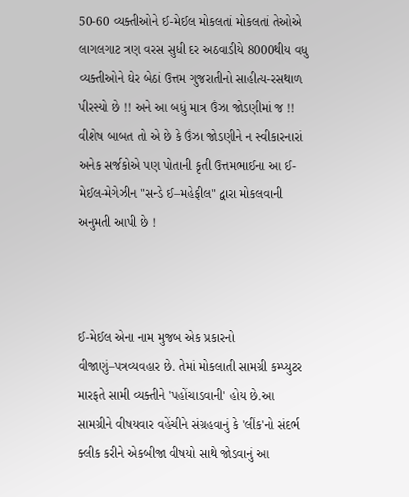50-60 વ્યક્તીઓને ઈ-મેઈલ મોકલતાં મોકલતાં તેઓએ લાગલગાટ ત્રણ વરસ સુધી દર અઠવાડીયે 8000થીય વધુ વ્યક્તીઓને ઘેર બેઠાં ઉત્તમ ગુજરાતીનો સાહીત્ય-રસથાળ પીરસ્યો છે !! અને આ બધું માત્ર ઉંઝા જોડણીમાં જ !! વીશેષ બાબત તો એ છે કે ઉંઝા જોડણીને ન સ્વીકારનારાં અનેક સર્જકોએ પણ પોતાની કૃતી ઉત્તમભાઈના આ ઈ-મેઈલ-મેગેઝીન "સન્ડે ઈ–મહેફીલ" દ્વારા મોકલવાની અનુમતી આપી છે !



ઈ-મેઈલ એના નામ મુજબ એક પ્રકારનો વીજાણું–પત્રવ્યવહાર છે. તેમાં મોકલાતી સામગ્રી કમ્પ્યુટર મારફતે સામી વ્યક્તીને 'પહોંચાડવાની' હોય છે.આ સામગ્રીને વીષયવાર વહેંચીને સંગ્રહવાનું કે 'લીંક'નો સંદર્ભ ક્લીક કરીને એકબીજા વીષયો સાથે જોડવાનું આ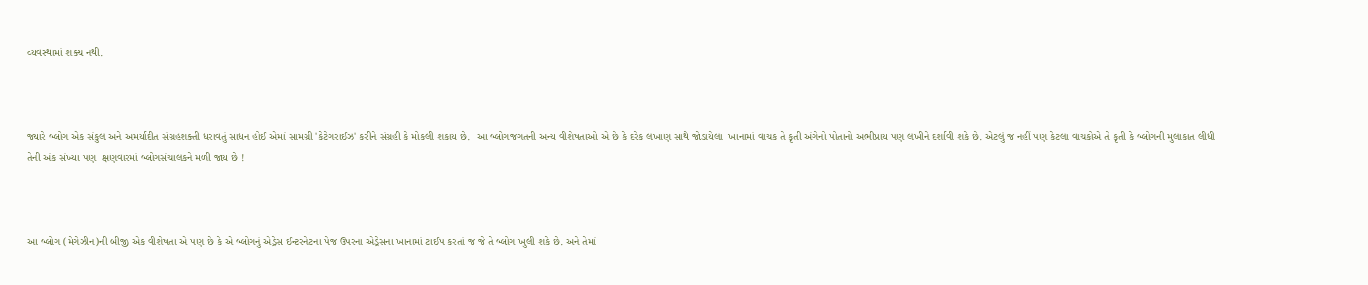વ્યવસ્થામાં શક્ય નથી.



જ્યારે બ્લોગ એક સંકુલ અને અમર્યાદીત સંગ્રહશક્તી ધરાવતું સાધન હોઈ એમાં સામગ્રી 'કેટેગરાઈઝ' કરીને સંગ્રહી કે મોકલી શકાય છે.  આ બ્લોગજગતની અન્ય વીશેષતાઓ એ છે કે દરેક લખાણ સાથે જોડાયેલા  ખાનામાં વાચક તે કૃતી અંગેનો પોતાનો અભીપ્રાય પણ લખીને દર્શાવી શકે છે. એટલું જ નહીં પણ કેટલા વાચકોએ તે કૃતી કે બ્લોગની મુલાકાત લીધી તેની અંક સંખ્યા પણ  ક્ષણવારમાં બ્લોગસંચાલકને મળી જાય છે !



આ બ્લોગ (મેગેઝીન)ની બીજી એક વીશેષતા એ પણ છે કે એ બ્લોગનું એડ્રેસ ઈન્ટરનેટના પેજ ઉપરના એડ્રેસના ખાનામાં ટાઈપ કરતાં જ જે તે બ્લોગ ખુલી શકે છે. અને તેમાં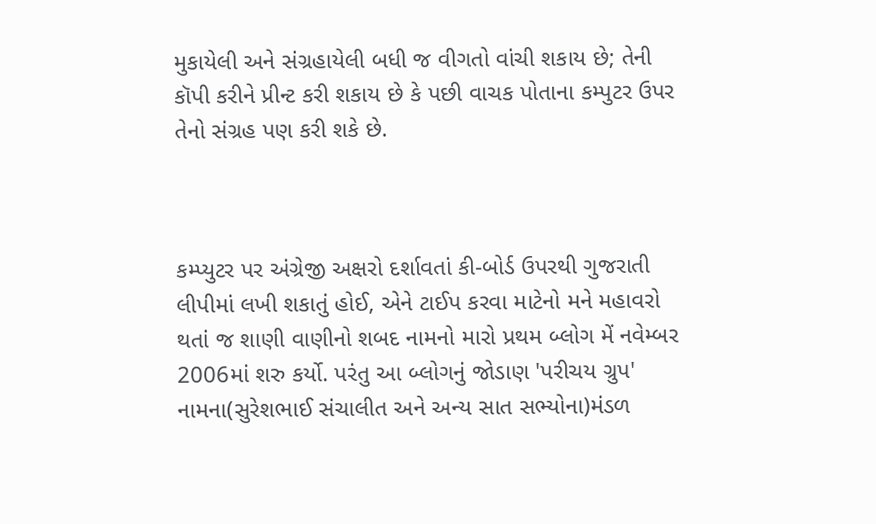મુકાયેલી અને સંગ્રહાયેલી બધી જ વીગતો વાંચી શકાય છે; તેની કૉપી કરીને પ્રીન્ટ કરી શકાય છે કે પછી વાચક પોતાના કમ્પુટર ઉપર તેનો સંગ્રહ પણ કરી શકે છે.



કમ્પ્યુટર પર અંગ્રેજી અક્ષરો દર્શાવતાં કી-બોર્ડ ઉપરથી ગુજરાતી લીપીમાં લખી શકાતું હોઈ, એને ટાઈપ કરવા માટેનો મને મહાવરો થતાં જ શાણી વાણીનો શબદ નામનો મારો પ્રથમ બ્લોગ મેં નવેમ્બર 2006માં શરુ કર્યો. પરંતુ આ બ્લોગનું જોડાણ 'પરીચય ગ્રુપ' નામના(સુરેશભાઈ સંચાલીત અને અન્ય સાત સભ્યોના)મંડળ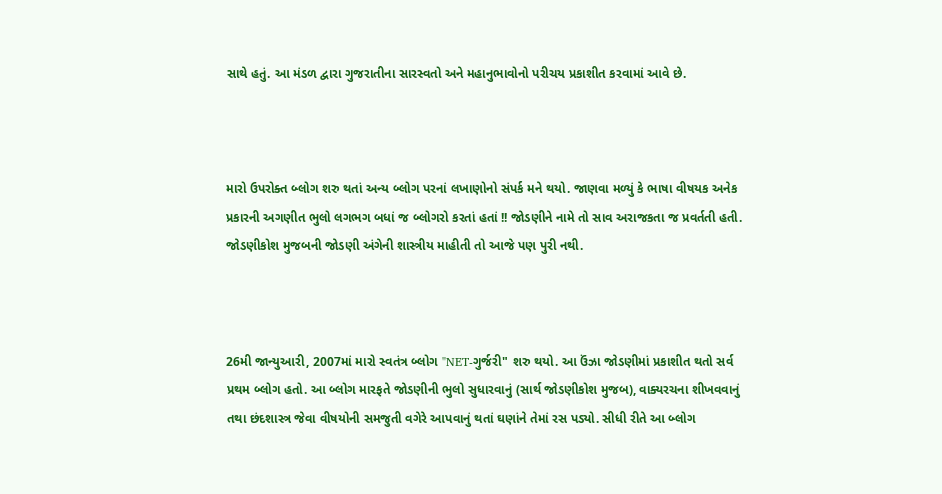સાથે હતું. આ મંડળ દ્વારા ગુજરાતીના સારસ્વતો અને મહાનુભાવોનો પરીચય પ્રકાશીત કરવામાં આવે છે.



મારો ઉપરોક્ત બ્લોગ શરુ થતાં અન્ય બ્લોગ પરનાં લખાણોનો સંપર્ક મને થયો. જાણવા મળ્યું કે ભાષા વીષયક અનેક પ્રકારની અગણીત ભુલો લગભગ બધાં જ બ્લોગરો કરતાં હતાં !! જોડણીને નામે તો સાવ અરાજકતા જ પ્રવર્તતી હતી. જોડણીકોશ મુજબની જોડણી અંગેની શાસ્ત્રીય માહીતી તો આજે પણ પુરી નથી.



26મી જાન્યુઆરી, 2007માં મારો સ્વતંત્ર બ્લોગ "NET-ગુર્જરી" શરુ થયો. આ ઉંઝા જોડણીમાં પ્રકાશીત થતો સર્વ પ્રથમ બ્લોગ હતો. આ બ્લોગ મારફતે જોડણીની ભુલો સુધારવાનું (સાર્થ જોડણીકોશ મુજબ), વાક્યરચના શીખવવાનું તથા છંદશાસ્ત્ર જેવા વીષયોની સમજુતી વગેરે આપવાનું થતાં ઘણાંને તેમાં રસ પડ્યો. સીધી રીતે આ બ્લોગ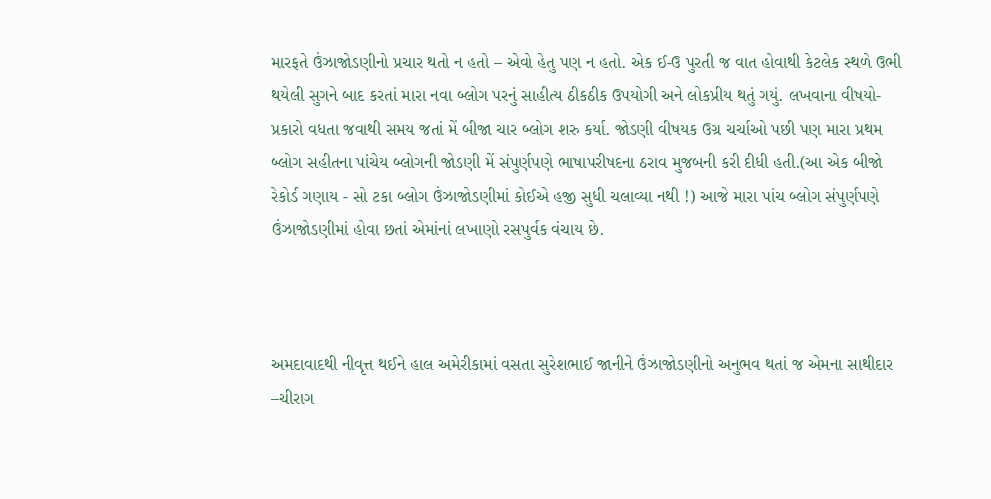મારફતે ઉંઝાજોડણીનો પ્રચાર થતો ન હતો – એવો હેતુ પણ ન હતો. એક ઈ-ઉ પુરતી જ વાત હોવાથી કેટલેક સ્થળે ઉભી થયેલી સુગને બાદ કરતાં મારા નવા બ્લોગ પરનું સાહીત્ય ઠીકઠીક ઉપયોગી અને લોકપ્રીય થતું ગયું. લખવાના વીષયો-પ્રકારો વધતા જવાથી સમય જતાં મેં બીજા ચાર બ્લોગ શરુ કર્યા. જોડણી વીષયક ઉગ્ર ચર્ચાઓ પછી પણ મારા પ્રથમ બ્લોગ સહીતના પાંચેય બ્લોગની જોડણી મેં સંપુર્ણપણે ભાષાપરીષદના ઠરાવ મુજબની કરી દીધી હતી.(આ એક બીજો રેકોર્ડ ગણાય - સો ટકા બ્લોગ ઉંઝાજોડણીમાં કોઈએ હજી સુધી ચલાવ્યા નથી !) આજે મારા પાંચ બ્લોગ સંપુર્ણપણે ઉંઝાજોડણીમાં હોવા છતાં એમાંનાં લખાણો રસપુર્વક વંચાય છે.



અમદાવાદથી નીવૃત્ત થઈને હાલ અમેરીકામાં વસતા સુરેશભાઈ જાનીને ઉંઝાજોડણીનો અનુભવ થતાં જ એમના સાથીદાર –ચીરાગ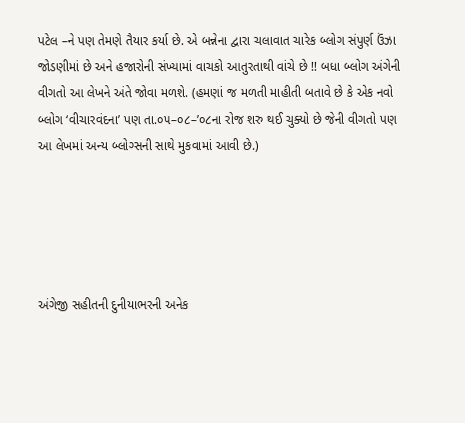પટેલ –ને પણ તેમણે તૈયાર કર્યા છે. એ બન્નેના દ્વારા ચલાવાત ચારેક બ્લોગ સંપુર્ણ ઉંઝા જોડણીમાં છે અને હજારોની સંખ્યામાં વાચકો આતુરતાથી વાંચે છે !! બધા બ્લોગ અંગેની વીગતો આ લેખને અંતે જોવા મળશે. (હમણાં જ મળતી માહીતી બતાવે છે કે એક નવો બ્લોગ ‘વીચારવંદના’ પણ તા.૦૫–૦૮–’૦૮ના રોજ શરુ થઈ ચુક્યો છે જેની વીગતો પણ આ લેખમાં અન્ય બ્લોગ્સની સાથે મુકવામાં આવી છે.)





અંગેજી સહીતની દુનીયાભરની અનેક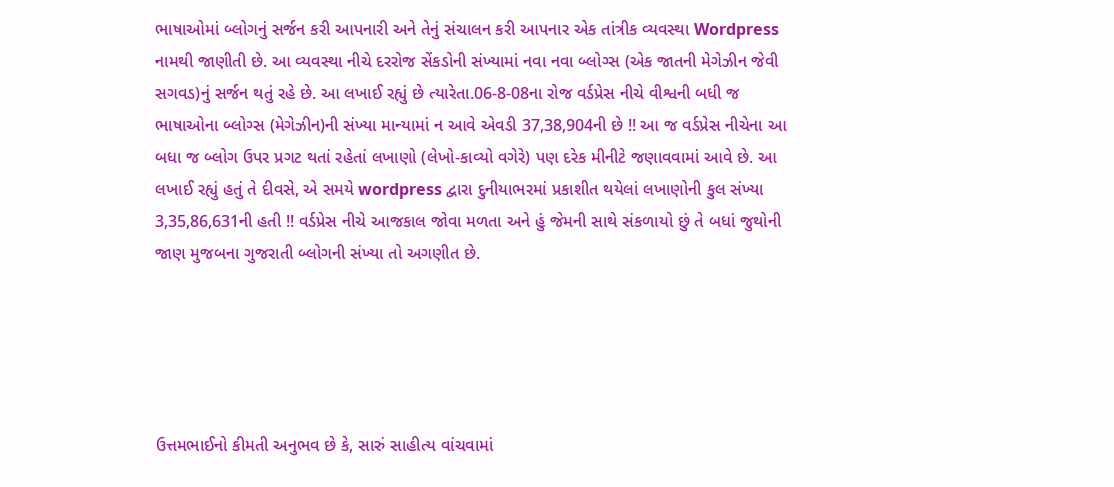ભાષાઓમાં બ્લોગનું સર્જન કરી આપનારી અને તેનું સંચાલન કરી આપનાર એક તાંત્રીક વ્યવસ્થા Wordpress નામથી જાણીતી છે. આ વ્યવસ્થા નીચે દરરોજ સેંકડોની સંખ્યામાં નવા નવા બ્લોગ્સ (એક જાતની મેગેઝીન જેવી સગવડ)નું સર્જન થતું રહે છે. આ લખાઈ રહ્યું છે ત્યારેતા.06-8-08ના રોજ વર્ડપ્રેસ નીચે વીશ્વની બધી જ ભાષાઓના બ્લોગ્સ (મેગેઝીન)ની સંખ્યા માન્યામાં ન આવે એવડી 37,38,904ની છે !! આ જ વર્ડપ્રેસ નીચેના આ બધા જ બ્લોગ ઉપર પ્રગટ થતાં રહેતાં લખાણો (લેખો-કાવ્યો વગેરે) પણ દરેક મીનીટે જણાવવામાં આવે છે. આ લખાઈ રહ્યું હતું તે દીવસે, એ સમયે wordpress દ્વારા દુનીયાભરમાં પ્રકાશીત થયેલાં લખાણોની કુલ સંખ્યા 3,35,86,631ની હતી !! વર્ડપ્રેસ નીચે આજકાલ જોવા મળતા અને હું જેમની સાથે સંકળાયો છું તે બધાં જુથોની જાણ મુજબના ગુજરાતી બ્લોગની સંખ્યા તો અગણીત છે.





ઉત્તમભાઈનો કીમતી અનુભવ છે કે, સારું સાહીત્ય વાંચવામાં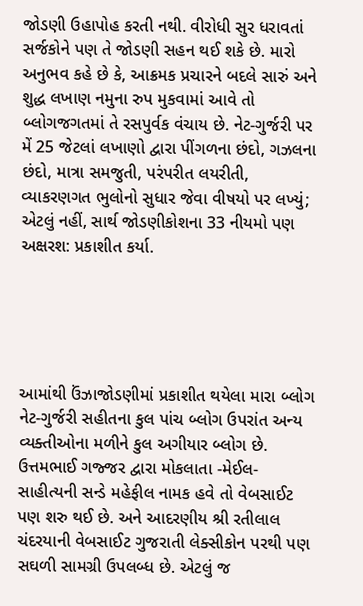જોડણી ઉહાપોહ કરતી નથી. વીરોધી સુર ધરાવતાં સર્જકોને પણ તે જોડણી સહન થઈ શકે છે. મારો અનુભવ કહે છે કે, આક્રમક પ્રચારને બદલે સારું અને શુદ્ધ લખાણ નમુના રુપ મુકવામાં આવે તો બ્લોગજગતમાં તે રસપુર્વક વંચાય છે. નેટ-ગુર્જરી પર મેં 25 જેટલાં લખાણો દ્વારા પીંગળના છંદો, ગઝલના છંદો, માત્રા સમજુતી, પરંપરીત લયરીતી, વ્યાકરણગત ભુલોનો સુધાર જેવા વીષયો પર લખ્યું; એટલું નહીં, સાર્થ જોડણીકોશના 33 નીયમો પણ અક્ષરશ: પ્રકાશીત કર્યા.





આમાંથી ઉંઝાજોડણીમાં પ્રકાશીત થયેલા મારા બ્લોગ નેટ-ગુર્જરી સહીતના કુલ પાંચ બ્લોગ ઉપરાંત અન્ય વ્યક્તીઓના મળીને કુલ અગીયાર બ્લોગ છે. ઉત્તમભાઈ ગજ્જર દ્વારા મોકલાતા -મેઈલ-સાહીત્યની સન્ડે મહેફીલ નામક હવે તો વેબસાઈટ પણ શરુ થઈ છે. અને આદરણીય શ્રી રતીલાલ ચંદરયાની વેબસાઈટ ગુજરાતી લેક્સીકોન પરથી પણ સઘળી સામગ્રી ઉપલબ્ધ છે. એટલું જ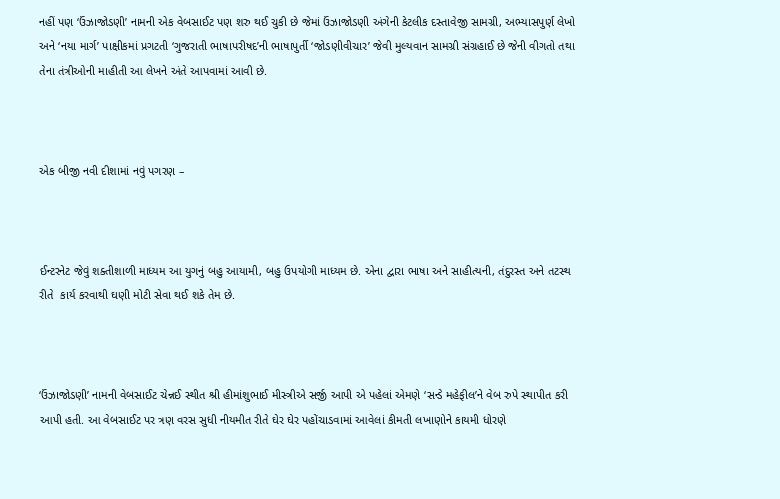નહીં પણ ‘ઉંઝાજોડણી’ નામની એક વેબસાઈટ પણ શરુ થઈ ચુકી છે જેમાં ઉંઝાજોડણી અંગેની કેટલીક દસ્તાવેજી સામગ્રી, અભ્યાસપુર્ણ લેખો અને ‘નયા માર્ગ’ પાક્ષીકમાં પ્રગટતી ‘ગુજરાતી ભાષાપરીષદ’ની ભાષાપુર્તી ‘જોડણીવીચાર’ જેવી મુલ્યવાન સામગ્રી સંગ્રહાઈ છે જેની વીગતો તથા તેના તંત્રીઓની માહીતી આ લેખને અંતે આપવામાં આવી છે.



એક બીજી નવી દીશામાં નવું પગરણ –



ઈન્ટરનેટ જેવું શક્તીશાળી માધ્યમ આ યુગનું બહુ આયામી, બહુ ઉપયોગી માધ્યમ છે. એના દ્વારા ભાષા અને સાહીત્યની, તંદુરસ્ત અને તટસ્થ રીતે  કાર્ય કરવાથી ઘણી મોટી સેવા થઈ શકે તેમ છે.



‘ઉંઝાજોડણી’ નામની વેબસાઈટ ચેન્નઈ સ્થીત શ્રી હીમાંશુભાઈ મીસ્ત્રીએ સર્જી આપી એ પહેલાં એમણે ‘સન્ડે મહેફીલ’ને વેબ રુપે સ્થાપીત કરી આપી હતી. આ વેબસાઈટ પર ત્રણ વરસ સુધી નીયમીત રીતે ઘેર ઘેર પહોંચાડવામાં આવેલાં કીમતી લખાણોને કાયમી ધોરણે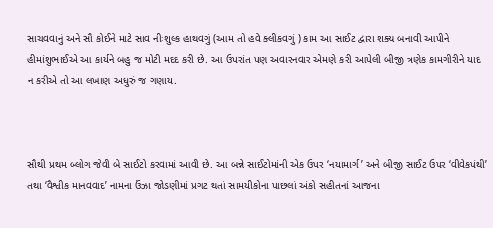સાચવવાનું અને સૌ કોઈને માટે સાવ નીઃશુલ્ક હાથવગું (આમ તો હવે ક્લીકવગું ) કામ આ સાઈટ દ્વારા શક્ય બનાવી આપીને હીમાંશુભાઈએ આ કાર્યને બહુ જ મોટી મદદ કરી છે. આ ઉપરાંત પણ અવારનવાર એમણે કરી આપેલી બીજી ત્રણેક કામગીરીને યાદ ન કરીએ તો આ લખાણ અધુરું જ ગણાય.



સૌથી પ્રથમ બ્લોગ જેવી બે સાઈટો કરવામાં આવી છે. આ બન્ને સાઈટોમાંની એક ઉપર ‘નયામાર્ગ’ અને બીજી સાઈટ ઉપર ‘વીવેકપંથી’ તથા ‘વૈશ્વીક માનવવાદ’ નામના ઉંઝા જોડણીમાં પ્રગટ થતાં સામયીકોના પાછલાં અંકો સહીતનાં આજના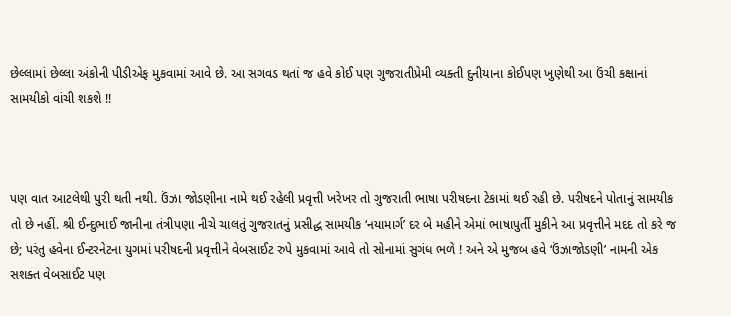છેલ્લામાં છેલ્લા અંકોની પીડીએફ મુકવામાં આવે છે. આ સગવડ થતાં જ હવે કોઈ પણ ગુજરાતીપ્રેમી વ્યક્તી દુનીયાના કોઈપણ ખુણેથી આ ઉંચી કક્ષાનાં સામયીકો વાંચી શકશે !!



પણ વાત આટલેથી પુરી થતી નથી. ઉંઝા જોડણીના નામે થઈ રહેલી પ્રવૃત્તી ખરેખર તો ગુજરાતી ભાષા પરીષદના ટેકામાં થઈ રહી છે. પરીષદને પોતાનું સામયીક તો છે નહીં. શ્રી ઈન્દુભાઈ જાનીના તંત્રીપણા નીચે ચાલતું ગુજરાતનું પ્રસીદ્ધ સામયીક ‘નયામાર્ગ’ દર બે મહીને એમાં ભાષાપુર્તી મુકીને આ પ્રવૃત્તીને મદદ તો કરે જ છે; પરંતુ હવેના ઈન્ટરનેટના યુગમાં પરીષદની પ્રવૃત્તીને વેબસાઈટ રુપે મુકવામાં આવે તો સોનામાં સુગંધ ભળે ! અને એ મુજબ હવે ‘ઉંઝાજોડણી’ નામની એક સશક્ત વેબસાઈટ પણ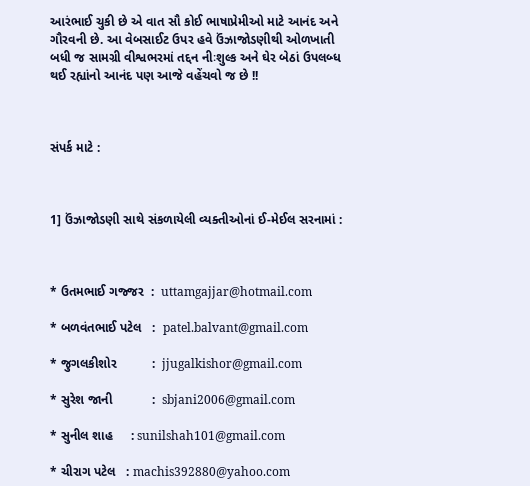આરંભાઈ ચુકી છે એ વાત સૌ કોઈ ભાષાપ્રેમીઓ માટે આનંદ અને ગૌરવની છે. આ વેબસાઈટ ઉપર હવે ઉંઝાજોડણીથી ઓળખાતી બધી જ સામગ્રી વીશ્વભરમાં તદ્દન નીઃશુલ્ક અને ઘેર બેઠાં ઉપલબ્ધ થઈ રહ્યાંનો આનંદ પણ આજે વહેંચવો જ છે !!



સંપર્ક માટે :



1] ઉંઝાજોડણી સાથે સંકળાયેલી વ્યક્તીઓનાં ઈ-મેઈલ સરનામાં :



* ઉતમભાઈ ગજ્જર  :  uttamgajjar@hotmail.com

* બળવંતભાઈ પટેલ   :  patel.balvant@gmail.com

* જુગલકીશોર          :  jjugalkishor@gmail.com

* સુરેશ જાની           :  sbjani2006@gmail.com

* સુનીલ શાહ     : sunilshah101@gmail.com

* ચીરાગ પટેલ   : machis392880@yahoo.com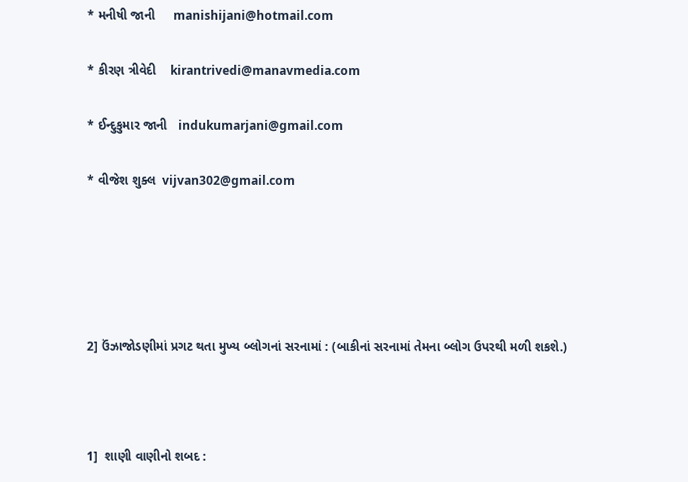* મનીષી જાની     manishijani@hotmail.com

* કીરણ ત્રીવેદી    kirantrivedi@manavmedia.com

* ઈન્દુકુમાર જાની   indukumarjani@gmail.com

* વીજેશ શુક્લ  vijvan302@gmail.com





2] ઉંઝાજોડણીમાં પ્રગટ થતા મુખ્ય બ્લોગનાં સરનામાં : (બાકીનાં સરનામાં તેમના બ્લોગ ઉપરથી મળી શકશે.)



1]  શાણી વાણીનો શબદ :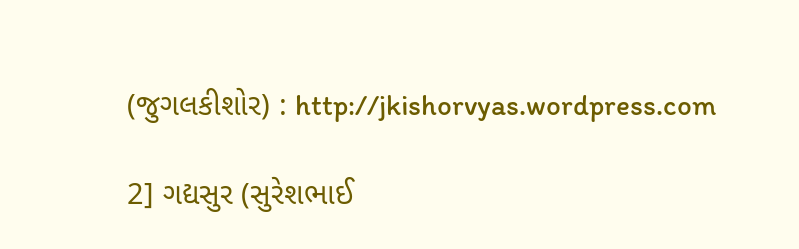(જુગલકીશોર) : http://jkishorvyas.wordpress.com

2] ગદ્યસુર (સુરેશભાઈ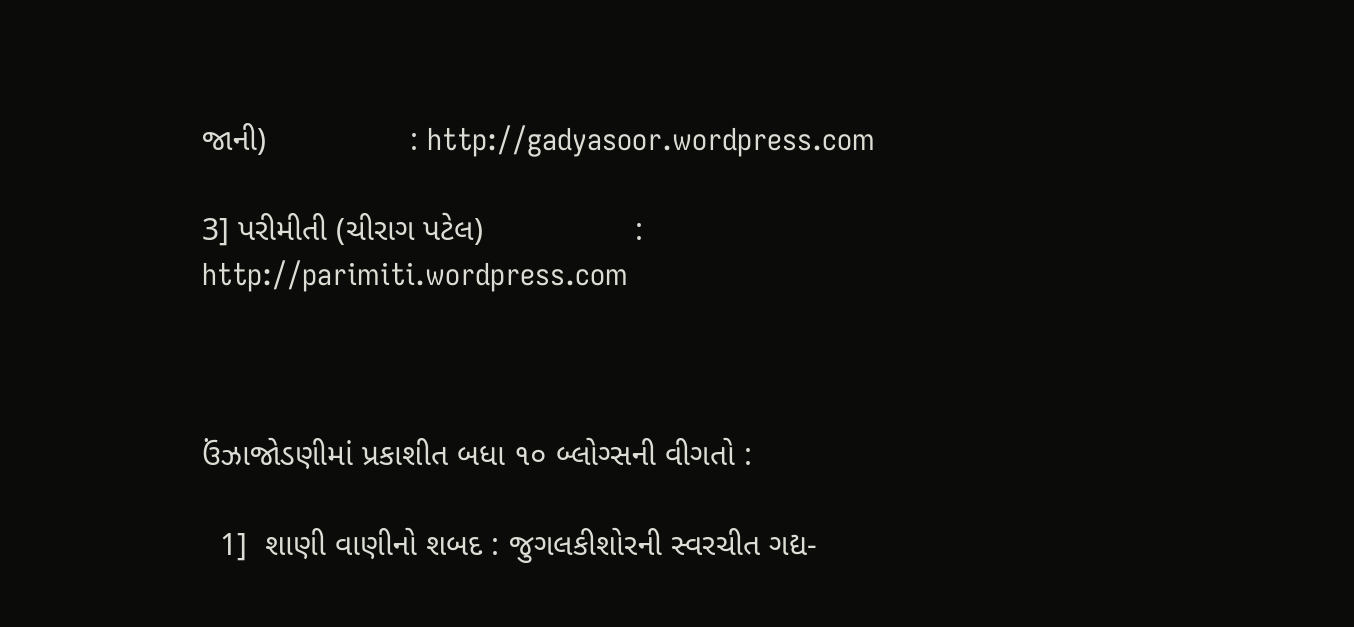જાની)                : http://gadyasoor.wordpress.com

3] પરીમીતી (ચીરાગ પટેલ)                 :  http://parimiti.wordpress.com



ઉંઝાજોડણીમાં પ્રકાશીત બધા ૧૦ બ્લોગ્સની વીગતો :

  1]  શાણી વાણીનો શબદ : જુગલકીશોરની સ્વરચીત ગદ્ય-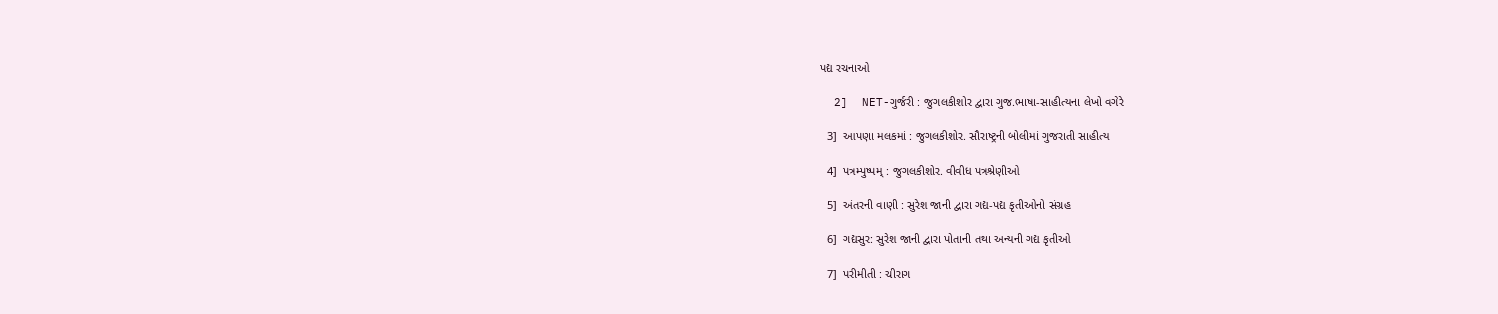પદ્ય રચનાઓ

  2]  NET-ગુર્જરી : જુગલકીશોર દ્વારા ગુજ.ભાષા-સાહીત્યના લેખો વગેરે

  3]  આપણા મલકમાં : જુગલકીશોર. સૌરાષ્ટ્રની બોલીમાં ગુજરાતી સાહીત્ય

  4]  પત્રમ્પુષ્પમ્ : જુગલકીશોર. વીવીધ પત્રશ્રેણીઓ

  5]  અંતરની વાણી : સુરેશ જાની દ્વારા ગદ્ય-પદ્ય કૃતીઓનો સંગ્રહ

  6]  ગદ્યસુર: સુરેશ જાની દ્વારા પોતાની તથા અન્યની ગદ્ય કૃતીઓ

  7]  પરીમીતી : ચીરાગ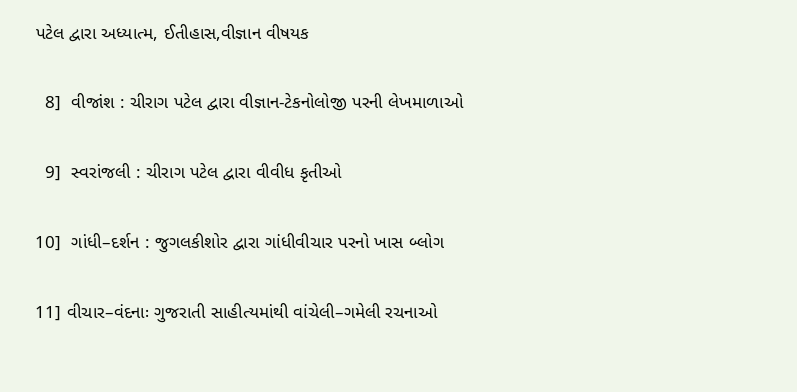પટેલ દ્વારા અધ્યાત્મ, ઈતીહાસ,વીજ્ઞાન વીષયક

  8]  વીજાંશ : ચીરાગ પટેલ દ્વારા વીજ્ઞાન-ટેકનોલોજી પરની લેખમાળાઓ

  9]  સ્વરાંજલી : ચીરાગ પટેલ દ્વારા વીવીધ કૃતીઓ

10]  ગાંધી–દર્શન : જુગલકીશોર દ્વારા ગાંધીવીચાર પરનો ખાસ બ્લોગ

11] વીચાર–વંદનાઃ ગુજરાતી સાહીત્યમાંથી વાંચેલી–ગમેલી રચનાઓ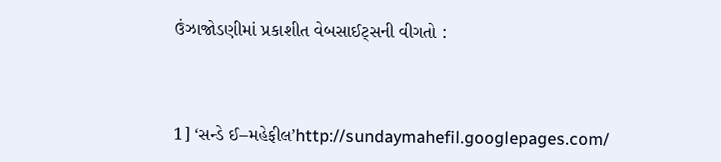ઉંઝાજોડણીમાં પ્રકાશીત વેબસાઈટ્સની વીગતો :



1] ‘સન્ડે ઈ–મહેફીલ’http://sundaymahefil.googlepages.com/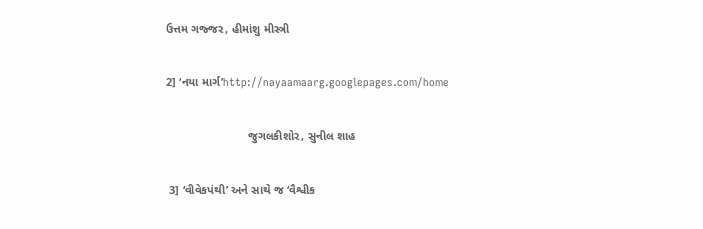ઉત્તમ ગજ્જર, હીમાંશુ મીસ્ત્રી

2] ‘નયા માર્ગ’http://nayaamaarg.googlepages.com/home

                         જુગલકીશોર, સુનીલ શાહ

 3] ‘વીવેકપંથી’ અને સાથે જ ‘વૈશ્વીક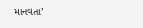માનવતા’